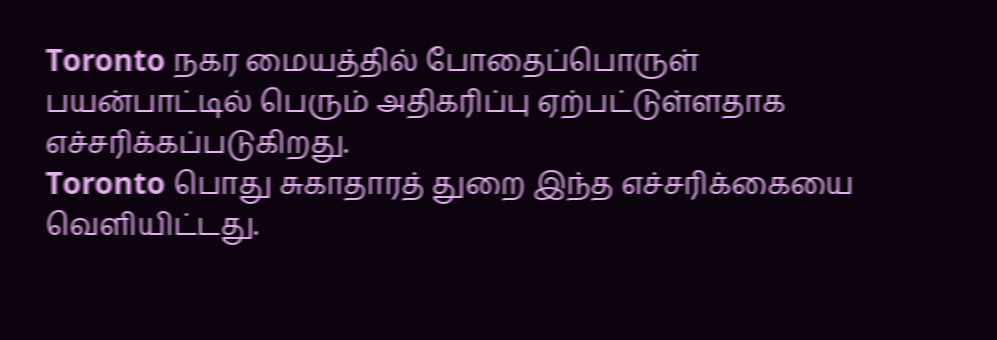Toronto நகர மையத்தில் போதைப்பொருள் பயன்பாட்டில் பெரும் அதிகரிப்பு ஏற்பட்டுள்ளதாக எச்சரிக்கப்படுகிறது.
Toronto பொது சுகாதாரத் துறை இந்த எச்சரிக்கையை வெளியிட்டது.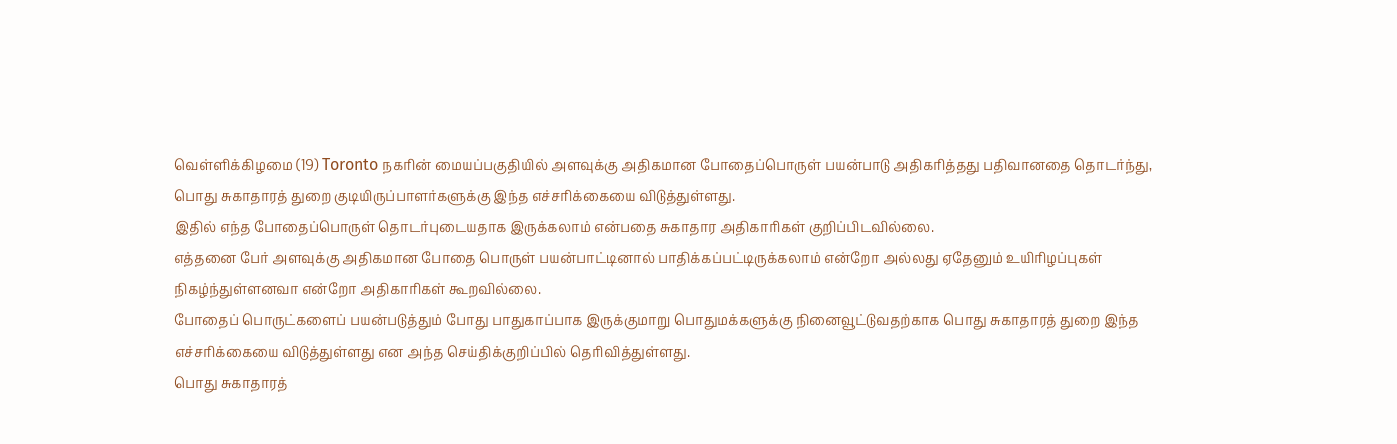வெள்ளிக்கிழமை (19) Toronto நகரின் மையப்பகுதியில் அளவுக்கு அதிகமான போதைப்பொருள் பயன்பாடு அதிகரித்தது பதிவானதை தொடர்ந்து, பொது சுகாதாரத் துறை குடியிருப்பாளர்களுக்கு இந்த எச்சரிக்கையை விடுத்துள்ளது.
இதில் எந்த போதைப்பொருள் தொடர்புடையதாக இருக்கலாம் என்பதை சுகாதார அதிகாரிகள் குறிப்பிடவில்லை.
எத்தனை பேர் அளவுக்கு அதிகமான போதை பொருள் பயன்பாட்டினால் பாதிக்கப்பட்டிருக்கலாம் என்றோ அல்லது ஏதேனும் உயிரிழப்புகள் நிகழ்ந்துள்ளனவா என்றோ அதிகாரிகள் கூறவில்லை.
போதைப் பொருட்களைப் பயன்படுத்தும் போது பாதுகாப்பாக இருக்குமாறு பொதுமக்களுக்கு நினைவூட்டுவதற்காக பொது சுகாதாரத் துறை இந்த எச்சரிக்கையை விடுத்துள்ளது என அந்த செய்திக்குறிப்பில் தெரிவித்துள்ளது.
பொது சுகாதாரத்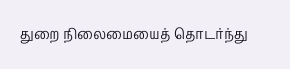துறை நிலைமையைத் தொடர்ந்து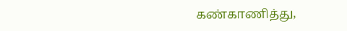கண்காணித்து,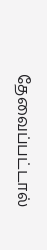தேவைப்பட்டால்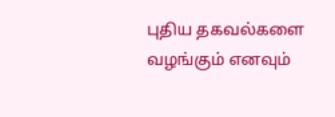புதிய தகவல்களை வழங்கும் எனவும்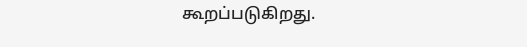கூறப்படுகிறது.